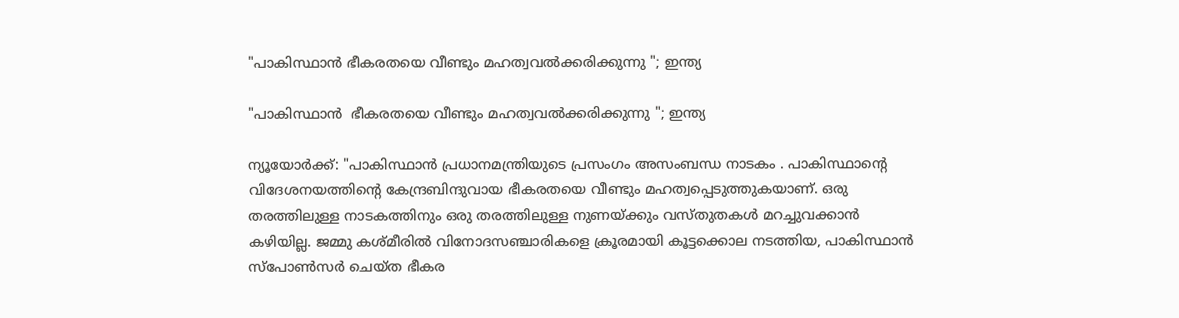"പാകിസ്ഥാൻ ഭീകരതയെ വീണ്ടും മഹത്വവൽക്കരിക്കുന്നു "; ഇന്ത്യ

"പാകിസ്ഥാൻ  ഭീകരതയെ വീണ്ടും മഹത്വവൽക്കരിക്കുന്നു "; ഇന്ത്യ

ന്യൂയോർക്ക്: "പാകിസ്ഥാൻ പ്രധാനമന്ത്രിയുടെ പ്രസംഗം അസംബന്ധ നാടകം . പാകിസ്ഥാൻ്റെ വിദേശനയത്തിൻ്റെ കേന്ദ്രബിന്ദുവായ ഭീകരതയെ വീണ്ടും മഹത്വപ്പെടുത്തുകയാണ്. ഒരു തരത്തിലുള്ള നാടകത്തിനും ഒരു തരത്തിലുള്ള നുണയ്ക്കും വസ്‌തുതകൾ മറച്ചുവക്കാൻ കഴിയില്ല. ജമ്മു കശ്‌മീരിൽ വിനോദസഞ്ചാരികളെ ക്രൂരമായി കൂട്ടക്കൊല നടത്തിയ, പാകിസ്ഥാൻ സ്പോൺസർ ചെയ്‌ത ഭീകര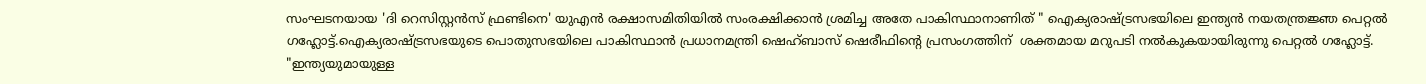സംഘടനയായ 'ദി റെസിസ്റ്റൻസ് ഫ്രണ്ടിനെ' യുഎൻ രക്ഷാസമിതിയിൽ സംരക്ഷിക്കാൻ ശ്രമിച്ച അതേ പാകിസ്ഥാനാണിത് " ഐക്യരാഷ്ട്രസഭയിലെ ഇന്ത്യന്‍ നയതന്ത്രജ്ഞ പെറ്റൽ ഗഹ്ലോട്ട്.ഐക്യരാഷ്‌ട്രസഭയുടെ പൊതുസഭയിലെ പാകിസ്ഥാൻ പ്രധാനമന്ത്രി ഷെഹ്ബാസ് ഷെരീഫിൻ്റെ പ്രസംഗത്തിന്  ശക്തമായ മറുപടി നൽകുകയായിരുന്നു പെറ്റൽ ഗഹ്ലോട്ട്. "ഇന്ത്യയുമായുള്ള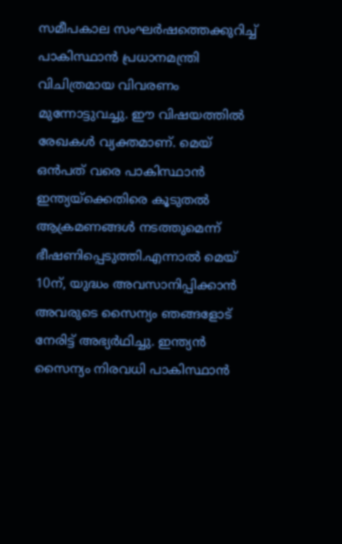സമീപകാല സംഘർഷത്തെക്കുറിച്ച് പാകിസ്ഥാൻ പ്രധാനമന്ത്രി വിചിത്രമായ വിവരണം മുന്നോട്ടുവച്ചു. ഈ വിഷയത്തിൽ രേഖകൾ വ്യക്തമാണ്. മെയ് ഒൻപത് വരെ പാകിസ്ഥാൻ ഇന്ത്യയ്‌ക്കെതിരെ കൂടുതൽ ആക്രമണങ്ങൾ നടത്തുമെന്ന് ഭീഷണിപ്പെടുത്തി.എന്നാൽ മെയ് 10ന്, യുദ്ധം അവസാനിപ്പിക്കാൻ അവരുടെ സൈന്യം ഞങ്ങളോട് നേരിട്ട് അഭ്യർഥിച്ചു. ഇന്ത്യൻ സൈന്യം നിരവധി പാകിസ്ഥാൻ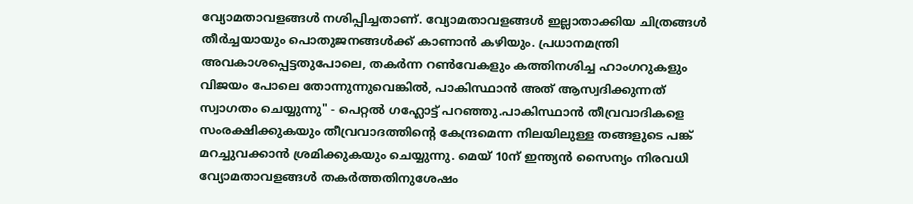വ്യോമതാവളങ്ങൾ നശിപ്പിച്ചതാണ്. വ്യോമതാവളങ്ങൾ ഇല്ലാതാക്കിയ ചിത്രങ്ങൾ തീർച്ചയായും പൊതുജനങ്ങൾക്ക് കാണാൻ കഴിയും. പ്രധാനമന്ത്രി അവകാശപ്പെട്ടതുപോലെ, തകർന്ന റൺവേകളും കത്തിനശിച്ച ഹാംഗറുകളും വിജയം പോലെ തോന്നുന്നുവെങ്കിൽ, പാകിസ്ഥാൻ അത് ആസ്വദിക്കുന്നത് സ്വാഗതം ചെയ്യുന്നു" - പെറ്റൽ ഗഹ്ലോട്ട് പറഞ്ഞു.പാകിസ്ഥാൻ തീവ്രവാദികളെ സംരക്ഷിക്കുകയും തീവ്രവാദത്തിൻ്റെ കേന്ദ്രമെന്ന നിലയിലുള്ള തങ്ങളുടെ പങ്ക് മറച്ചുവക്കാൻ ശ്രമിക്കുകയും ചെയ്യുന്നു. മെയ് 10ന് ഇന്ത്യൻ സൈന്യം നിരവധി വ്യോമതാവളങ്ങൾ തകർത്തതിനുശേഷം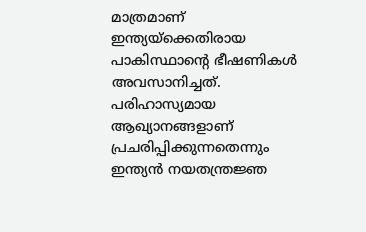മാത്രമാണ് ഇന്ത്യയ്‌ക്കെതിരായ പാകിസ്ഥാൻ്റെ ഭീഷണികൾ അവസാനിച്ചത്. പരിഹാസ്യമായ ആഖ്യാനങ്ങളാണ് പ്രചരിപ്പിക്കുന്നതെന്നും ഇന്ത്യൻ നയതന്ത്രജ്ഞ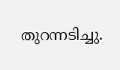തുറന്നടിച്ചു.